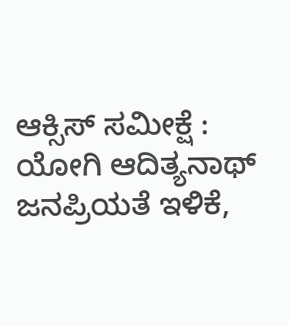ಆಕ್ಸಿಸ್ ಸಮೀಕ್ಷೆ : ಯೋಗಿ ಆದಿತ್ಯನಾಥ್ ಜನಪ್ರಿಯತೆ ಇಳಿಕೆ,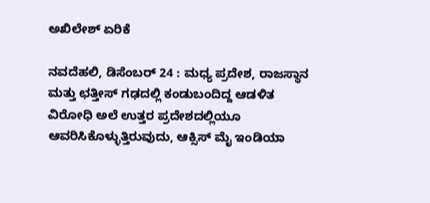ಅಖಿಲೇಶ್ ಏರಿಕೆ

ನವದೆಹಲಿ, ಡಿಸೆಂಬರ್ 24 : ಮಧ್ಯ ಪ್ರದೇಶ, ರಾಜಸ್ಥಾನ ಮತ್ತು ಛತ್ತೀಸ್ ಗಢದಲ್ಲಿ ಕಂಡುಬಂದಿದ್ದ ಆಡಳಿತ ವಿರೋಧಿ ಅಲೆ ಉತ್ತರ ಪ್ರದೇಶದಲ್ಲಿಯೂ ಆವರಿಸಿಕೊಳ್ಳುತ್ತಿರುವುದು, ಆಕ್ಸಿಸ್ ಮೈ ಇಂಡಿಯಾ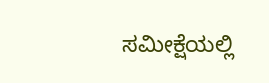ಸಮೀಕ್ಷೆಯಲ್ಲಿ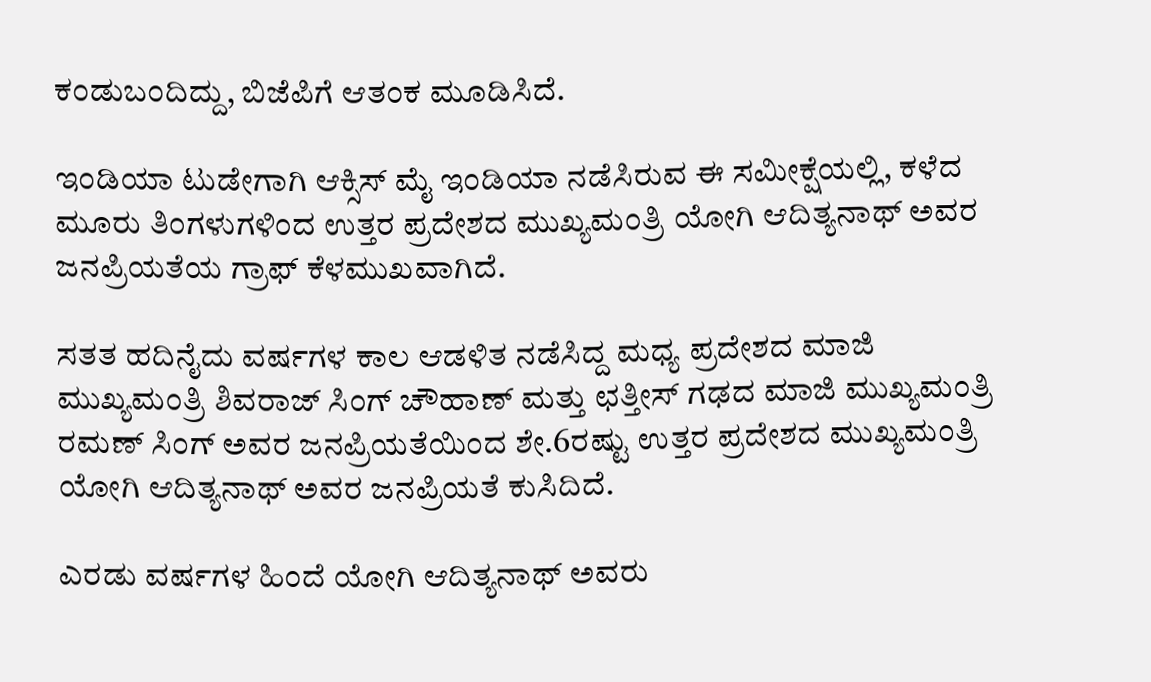ಕಂಡುಬಂದಿದ್ದು, ಬಿಜೆಪಿಗೆ ಆತಂಕ ಮೂಡಿಸಿದೆ.

ಇಂಡಿಯಾ ಟುಡೇಗಾಗಿ ಆಕ್ಸಿಸ್ ಮೈ ಇಂಡಿಯಾ ನಡೆಸಿರುವ ಈ ಸಮೀಕ್ಷೆಯಲ್ಲಿ, ಕಳೆದ ಮೂರು ತಿಂಗಳುಗಳಿಂದ ಉತ್ತರ ಪ್ರದೇಶದ ಮುಖ್ಯಮಂತ್ರಿ ಯೋಗಿ ಆದಿತ್ಯನಾಥ್ ಅವರ ಜನಪ್ರಿಯತೆಯ ಗ್ರಾಫ್ ಕೆಳಮುಖವಾಗಿದೆ.

ಸತತ ಹದಿನೈದು ವರ್ಷಗಳ ಕಾಲ ಆಡಳಿತ ನಡೆಸಿದ್ದ ಮಧ್ಯ ಪ್ರದೇಶದ ಮಾಜಿ ಮುಖ್ಯಮಂತ್ರಿ ಶಿವರಾಜ್ ಸಿಂಗ್ ಚೌಹಾಣ್ ಮತ್ತು ಛತ್ತೀಸ್ ಗಢದ ಮಾಜಿ ಮುಖ್ಯಮಂತ್ರಿ ರಮಣ್ ಸಿಂಗ್ ಅವರ ಜನಪ್ರಿಯತೆಯಿಂದ ಶೇ.6ರಷ್ಟು ಉತ್ತರ ಪ್ರದೇಶದ ಮುಖ್ಯಮಂತ್ರಿ ಯೋಗಿ ಆದಿತ್ಯನಾಥ್ ಅವರ ಜನಪ್ರಿಯತೆ ಕುಸಿದಿದೆ.

ಎರಡು ವರ್ಷಗಳ ಹಿಂದೆ ಯೋಗಿ ಆದಿತ್ಯನಾಥ್ ಅವರು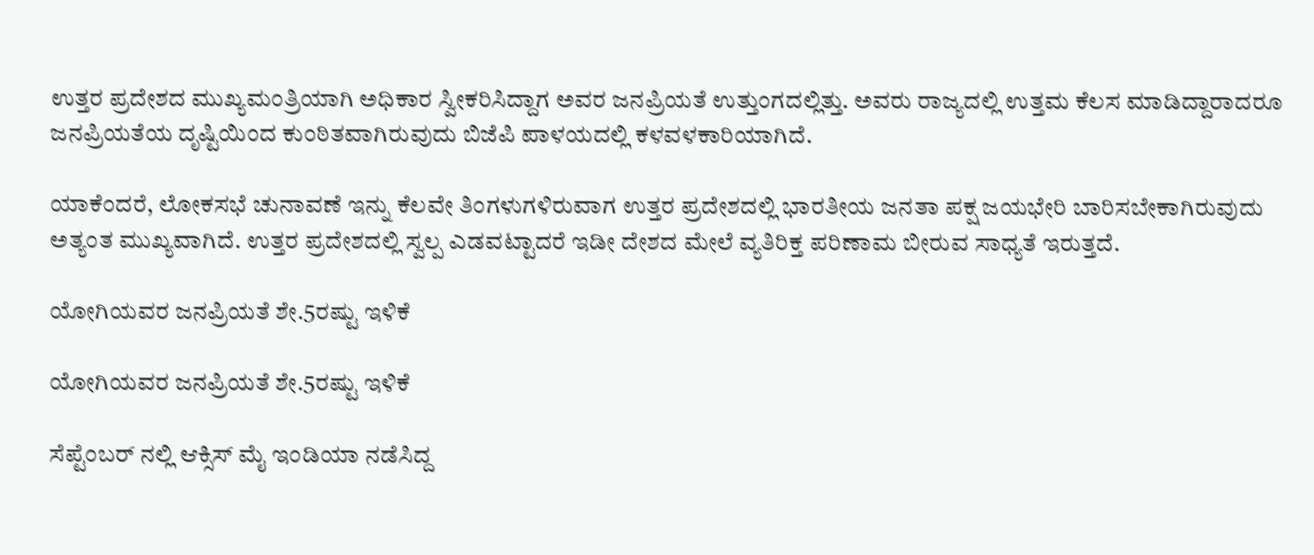ಉತ್ತರ ಪ್ರದೇಶದ ಮುಖ್ಯಮಂತ್ರಿಯಾಗಿ ಅಧಿಕಾರ ಸ್ವೀಕರಿಸಿದ್ದಾಗ ಅವರ ಜನಪ್ರಿಯತೆ ಉತ್ತುಂಗದಲ್ಲಿತ್ತು. ಅವರು ರಾಜ್ಯದಲ್ಲಿ ಉತ್ತಮ ಕೆಲಸ ಮಾಡಿದ್ದಾರಾದರೂ ಜನಪ್ರಿಯತೆಯ ದೃಷ್ಟಿಯಿಂದ ಕುಂಠಿತವಾಗಿರುವುದು ಬಿಜೆಪಿ ಪಾಳಯದಲ್ಲಿ ಕಳವಳಕಾರಿಯಾಗಿದೆ.

ಯಾಕೆಂದರೆ, ಲೋಕಸಭೆ ಚುನಾವಣೆ ಇನ್ನು ಕೆಲವೇ ತಿಂಗಳುಗಳಿರುವಾಗ ಉತ್ತರ ಪ್ರದೇಶದಲ್ಲಿ ಭಾರತೀಯ ಜನತಾ ಪಕ್ಷ ಜಯಭೇರಿ ಬಾರಿಸಬೇಕಾಗಿರುವುದು ಅತ್ಯಂತ ಮುಖ್ಯವಾಗಿದೆ. ಉತ್ತರ ಪ್ರದೇಶದಲ್ಲಿ ಸ್ವಲ್ಪ ಎಡವಟ್ಟಾದರೆ ಇಡೀ ದೇಶದ ಮೇಲೆ ವ್ಯತಿರಿಕ್ತ ಪರಿಣಾಮ ಬೀರುವ ಸಾಧ್ಯತೆ ಇರುತ್ತದೆ.

ಯೋಗಿಯವರ ಜನಪ್ರಿಯತೆ ಶೇ.5ರಷ್ಟು ಇಳಿಕೆ

ಯೋಗಿಯವರ ಜನಪ್ರಿಯತೆ ಶೇ.5ರಷ್ಟು ಇಳಿಕೆ

ಸೆಪ್ಟೆಂಬರ್ ನಲ್ಲಿ ಆಕ್ಸಿಸ್ ಮೈ ಇಂಡಿಯಾ ನಡೆಸಿದ್ದ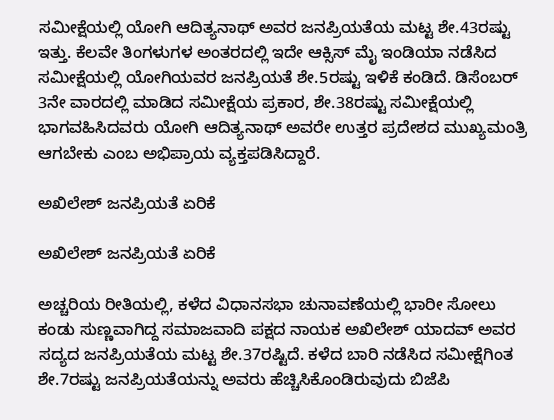ಸಮೀಕ್ಷೆಯಲ್ಲಿ ಯೋಗಿ ಆದಿತ್ಯನಾಥ್ ಅವರ ಜನಪ್ರಿಯತೆಯ ಮಟ್ಟ ಶೇ.43ರಷ್ಟು ಇತ್ತು. ಕೆಲವೇ ತಿಂಗಳುಗಳ ಅಂತರದಲ್ಲಿ ಇದೇ ಆಕ್ಸಿಸ್ ಮೈ ಇಂಡಿಯಾ ನಡೆಸಿದ ಸಮೀಕ್ಷೆಯಲ್ಲಿ ಯೋಗಿಯವರ ಜನಪ್ರಿಯತೆ ಶೇ.5ರಷ್ಟು ಇಳಿಕೆ ಕಂಡಿದೆ. ಡಿಸೆಂಬರ್ 3ನೇ ವಾರದಲ್ಲಿ ಮಾಡಿದ ಸಮೀಕ್ಷೆಯ ಪ್ರಕಾರ, ಶೇ.38ರಷ್ಟು ಸಮೀಕ್ಷೆಯಲ್ಲಿ ಭಾಗವಹಿಸಿದವರು ಯೋಗಿ ಆದಿತ್ಯನಾಥ್ ಅವರೇ ಉತ್ತರ ಪ್ರದೇಶದ ಮುಖ್ಯಮಂತ್ರಿ ಆಗಬೇಕು ಎಂಬ ಅಭಿಪ್ರಾಯ ವ್ಯಕ್ತಪಡಿಸಿದ್ದಾರೆ.

ಅಖಿಲೇಶ್ ಜನಪ್ರಿಯತೆ ಏರಿಕೆ

ಅಖಿಲೇಶ್ ಜನಪ್ರಿಯತೆ ಏರಿಕೆ

ಅಚ್ಚರಿಯ ರೀತಿಯಲ್ಲಿ, ಕಳೆದ ವಿಧಾನಸಭಾ ಚುನಾವಣೆಯಲ್ಲಿ ಭಾರೀ ಸೋಲು ಕಂಡು ಸುಣ್ಣವಾಗಿದ್ದ ಸಮಾಜವಾದಿ ಪಕ್ಷದ ನಾಯಕ ಅಖಿಲೇಶ್ ಯಾದವ್ ಅವರ ಸದ್ಯದ ಜನಪ್ರಿಯತೆಯ ಮಟ್ಟ ಶೇ.37ರಷ್ಟಿದೆ. ಕಳೆದ ಬಾರಿ ನಡೆಸಿದ ಸಮೀಕ್ಷೆಗಿಂತ ಶೇ.7ರಷ್ಟು ಜನಪ್ರಿಯತೆಯನ್ನು ಅವರು ಹೆಚ್ಚಿಸಿಕೊಂಡಿರುವುದು ಬಿಜೆಪಿ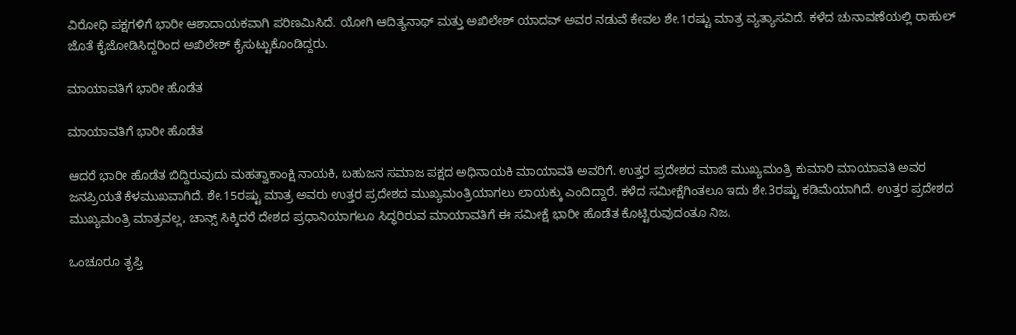ವಿರೋಧಿ ಪಕ್ಷಗಳಿಗೆ ಭಾರೀ ಆಶಾದಾಯಕವಾಗಿ ಪರಿಣಮಿಸಿದೆ. ಯೋಗಿ ಆದಿತ್ಯನಾಥ್ ಮತ್ತು ಅಖಿಲೇಶ್ ಯಾದವ್ ಅವರ ನಡುವೆ ಕೇವಲ ಶೇ.1ರಷ್ಟು ಮಾತ್ರ ವ್ಯತ್ಯಾಸವಿದೆ. ಕಳೆದ ಚುನಾವಣೆಯಲ್ಲಿ ರಾಹುಲ್ ಜೊತೆ ಕೈಜೋಡಿಸಿದ್ದರಿಂದ ಅಖಿಲೇಶ್ ಕೈಸುಟ್ಟುಕೊಂಡಿದ್ದರು.

ಮಾಯಾವತಿಗೆ ಭಾರೀ ಹೊಡೆತ

ಮಾಯಾವತಿಗೆ ಭಾರೀ ಹೊಡೆತ

ಆದರೆ ಭಾರೀ ಹೊಡೆತ ಬಿದ್ದಿರುವುದು ಮಹತ್ವಾಕಾಂಕ್ಷಿ ನಾಯಕಿ, ಬಹುಜನ ಸಮಾಜ ಪಕ್ಷದ ಅಧಿನಾಯಕಿ ಮಾಯಾವತಿ ಅವರಿಗೆ. ಉತ್ತರ ಪ್ರದೇಶದ ಮಾಜಿ ಮುಖ್ಯಮಂತ್ರಿ ಕುಮಾರಿ ಮಾಯಾವತಿ ಅವರ ಜನಪ್ರಿಯತೆ ಕೆಳಮುಖವಾಗಿದೆ. ಶೇ.15ರಷ್ಟು ಮಾತ್ರ ಅವರು ಉತ್ತರ ಪ್ರದೇಶದ ಮುಖ್ಯಮಂತ್ರಿಯಾಗಲು ಲಾಯಕ್ಕು ಎಂದಿದ್ದಾರೆ. ಕಳೆದ ಸಮೀಕ್ಷೆಗಿಂತಲೂ ಇದು ಶೇ.3ರಷ್ಟು ಕಡಿಮೆಯಾಗಿದೆ. ಉತ್ತರ ಪ್ರದೇಶದ ಮುಖ್ಯಮಂತ್ರಿ ಮಾತ್ರವಲ್ಲ, ಚಾನ್ಸ್ ಸಿಕ್ಕಿದರೆ ದೇಶದ ಪ್ರಧಾನಿಯಾಗಲೂ ಸಿದ್ಧರಿರುವ ಮಾಯಾವತಿಗೆ ಈ ಸಮೀಕ್ಷೆ ಭಾರೀ ಹೊಡೆತ ಕೊಟ್ಟಿರುವುದಂತೂ ನಿಜ.

ಒಂಚೂರೂ ತೃಪ್ತಿ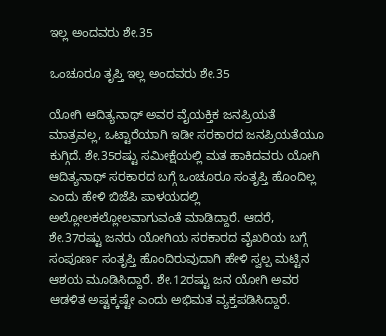ಇಲ್ಲ ಅಂದವರು ಶೇ.35

ಒಂಚೂರೂ ತೃಪ್ತಿ ಇಲ್ಲ ಅಂದವರು ಶೇ.35

ಯೋಗಿ ಆದಿತ್ಯನಾಥ್ ಅವರ ವೈಯಕ್ತಿಕ ಜನಪ್ರಿಯತೆ ಮಾತ್ರವಲ್ಲ, ಒಟ್ಟಾರೆಯಾಗಿ ಇಡೀ ಸರಕಾರದ ಜನಪ್ರಿಯತೆಯೂ ಕುಗ್ಗಿದೆ. ಶೇ.35ರಷ್ಟು ಸಮೀಕ್ಷೆಯಲ್ಲಿ ಮತ ಹಾಕಿದವರು ಯೋಗಿ ಆದಿತ್ಯನಾಥ್ ಸರಕಾರದ ಬಗ್ಗೆ ಒಂಚೂರೂ ಸಂತೃಪ್ತಿ ಹೊಂದಿಲ್ಲ ಎಂದು ಹೇಳಿ ಬಿಜೆಪಿ ಪಾಳಯದಲ್ಲಿ ಅಲ್ಲೋಲಕಲ್ಲೋಲವಾಗುವಂತೆ ಮಾಡಿದ್ದಾರೆ. ಆದರೆ, ಶೇ.37ರಷ್ಟು ಜನರು ಯೋಗಿಯ ಸರಕಾರದ ವೈಖರಿಯ ಬಗ್ಗೆ ಸಂಪೂರ್ಣ ಸಂತೃಪ್ತಿ ಹೊಂದಿರುವುದಾಗಿ ಹೇಳಿ ಸ್ವಲ್ಪ ಮಟ್ಟಿನ ಆಶಯ ಮೂಡಿಸಿದ್ದಾರೆ. ಶೇ.12ರಷ್ಟು ಜನ ಯೋಗಿ ಅವರ ಆಡಳಿತ ಅಷ್ಟಕ್ಕಷ್ಟೇ ಎಂದು ಅಭಿಮತ ವ್ಯಕ್ತಪಡಿಸಿದ್ದಾರೆ.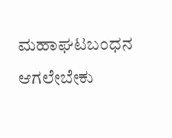ಮಹಾಘಟಬಂಧನ ಆಗಲೇಬೇಕು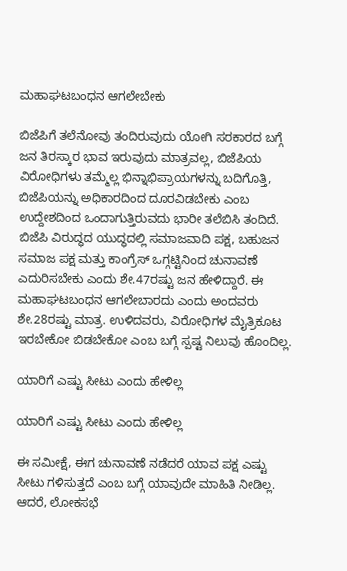ಮಹಾಘಟಬಂಧನ ಆಗಲೇಬೇಕು

ಬಿಜೆಪಿಗೆ ತಲೆನೋವು ತಂದಿರುವುದು ಯೋಗಿ ಸರಕಾರದ ಬಗ್ಗೆ ಜನ ತಿರಸ್ಕಾರ ಭಾವ ಇರುವುದು ಮಾತ್ರವಲ್ಲ, ಬಿಜೆಪಿಯ ವಿರೋಧಿಗಳು ತಮ್ಮೆಲ್ಲ ಭಿನ್ನಾಭಿಪ್ರಾಯಗಳನ್ನು ಬದಿಗೊತ್ತಿ, ಬಿಜೆಪಿಯನ್ನು ಅಧಿಕಾರದಿಂದ ದೂರವಿಡಬೇಕು ಎಂಬ ಉದ್ದೇಶದಿಂದ ಒಂದಾಗುತ್ತಿರುವದು ಭಾರೀ ತಲೆಬಿಸಿ ತಂದಿದೆ. ಬಿಜೆಪಿ ವಿರುದ್ಧದ ಯುದ್ಧದಲ್ಲಿ ಸಮಾಜವಾದಿ ಪಕ್ಷ, ಬಹುಜನ ಸಮಾಜ ಪಕ್ಷ ಮತ್ತು ಕಾಂಗ್ರೆಸ್ ಒಗ್ಗಟ್ಟಿನಿಂದ ಚುನಾವಣೆ ಎದುರಿಸಬೇಕು ಎಂದು ಶೇ.47ರಷ್ಟು ಜನ ಹೇಳಿದ್ದಾರೆ. ಈ ಮಹಾಘಟಬಂಧನ ಆಗಲೇಬಾರದು ಎಂದು ಅಂದವರು ಶೇ.28ರಷ್ಟು ಮಾತ್ರ. ಉಳಿದವರು, ವಿರೋಧಿಗಳ ಮೈತ್ರಿಕೂಟ ಇರಬೇಕೋ ಬಿಡಬೇಕೋ ಎಂಬ ಬಗ್ಗೆ ಸ್ಪಷ್ಟ ನಿಲುವು ಹೊಂದಿಲ್ಲ.

ಯಾರಿಗೆ ಎಷ್ಟು ಸೀಟು ಎಂದು ಹೇಳಿಲ್ಲ

ಯಾರಿಗೆ ಎಷ್ಟು ಸೀಟು ಎಂದು ಹೇಳಿಲ್ಲ

ಈ ಸಮೀಕ್ಷೆ, ಈಗ ಚುನಾವಣೆ ನಡೆದರೆ ಯಾವ ಪಕ್ಷ ಎಷ್ಟು ಸೀಟು ಗಳಿಸುತ್ತದೆ ಎಂಬ ಬಗ್ಗೆ ಯಾವುದೇ ಮಾಹಿತಿ ನೀಡಿಲ್ಲ. ಆದರೆ, ಲೋಕಸಭೆ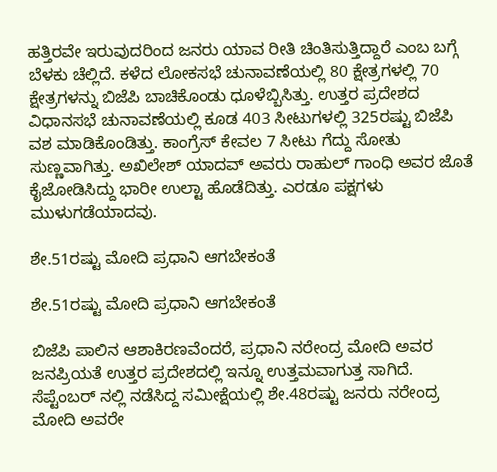ಹತ್ತಿರವೇ ಇರುವುದರಿಂದ ಜನರು ಯಾವ ರೀತಿ ಚಿಂತಿಸುತ್ತಿದ್ದಾರೆ ಎಂಬ ಬಗ್ಗೆ ಬೆಳಕು ಚೆಲ್ಲಿದೆ. ಕಳೆದ ಲೋಕಸಭೆ ಚುನಾವಣೆಯಲ್ಲಿ 80 ಕ್ಷೇತ್ರಗಳಲ್ಲಿ 70 ಕ್ಷೇತ್ರಗಳನ್ನು ಬಿಜೆಪಿ ಬಾಚಿಕೊಂಡು ಧೂಳೆಬ್ಬಿಸಿತ್ತು. ಉತ್ತರ ಪ್ರದೇಶದ ವಿಧಾನಸಭೆ ಚುನಾವಣೆಯಲ್ಲಿ ಕೂಡ 403 ಸೀಟುಗಳಲ್ಲಿ 325ರಷ್ಟು ಬಿಜೆಪಿ ವಶ ಮಾಡಿಕೊಂಡಿತ್ತು. ಕಾಂಗ್ರೆಸ್ ಕೇವಲ 7 ಸೀಟು ಗೆದ್ದು ಸೋತು ಸುಣ್ಣವಾಗಿತ್ತು. ಅಖಿಲೇಶ್ ಯಾದವ್ ಅವರು ರಾಹುಲ್ ಗಾಂಧಿ ಅವರ ಜೊತೆ ಕೈಜೋಡಿಸಿದ್ದು ಭಾರೀ ಉಲ್ಟಾ ಹೊಡೆದಿತ್ತು. ಎರಡೂ ಪಕ್ಷಗಳು ಮುಳುಗಡೆಯಾದವು.

ಶೇ.51ರಷ್ಟು ಮೋದಿ ಪ್ರಧಾನಿ ಆಗಬೇಕಂತೆ

ಶೇ.51ರಷ್ಟು ಮೋದಿ ಪ್ರಧಾನಿ ಆಗಬೇಕಂತೆ

ಬಿಜೆಪಿ ಪಾಲಿನ ಆಶಾಕಿರಣವೆಂದರೆ, ಪ್ರಧಾನಿ ನರೇಂದ್ರ ಮೋದಿ ಅವರ ಜನಪ್ರಿಯತೆ ಉತ್ತರ ಪ್ರದೇಶದಲ್ಲಿ ಇನ್ನೂ ಉತ್ತಮವಾಗುತ್ತ ಸಾಗಿದೆ. ಸೆಪ್ಟೆಂಬರ್ ನಲ್ಲಿ ನಡೆಸಿದ್ದ ಸಮೀಕ್ಷೆಯಲ್ಲಿ ಶೇ.48ರಷ್ಟು ಜನರು ನರೇಂದ್ರ ಮೋದಿ ಅವರೇ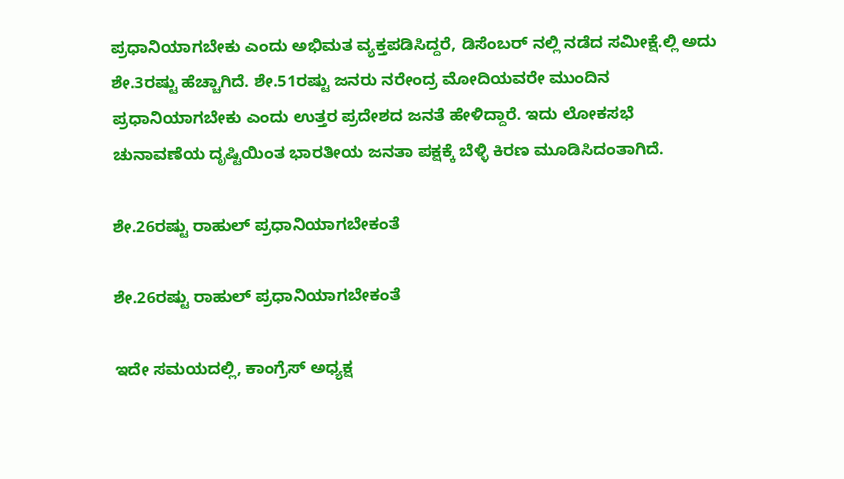ಪ್ರಧಾನಿಯಾಗಬೇಕು ಎಂದು ಅಭಿಮತ ವ್ಯಕ್ತಪಡಿಸಿದ್ದರೆ, ಡಿಸೆಂಬರ್ ನಲ್ಲಿ ನಡೆದ ಸಮೀಕ್ಷೆ.ಲ್ಲಿ ಅದು ಶೇ.3ರಷ್ಟು ಹೆಚ್ಚಾಗಿದೆ. ಶೇ.51ರಷ್ಟು ಜನರು ನರೇಂದ್ರ ಮೋದಿಯವರೇ ಮುಂದಿನ ಪ್ರಧಾನಿಯಾಗಬೇಕು ಎಂದು ಉತ್ತರ ಪ್ರದೇಶದ ಜನತೆ ಹೇಳಿದ್ದಾರೆ. ಇದು ಲೋಕಸಭೆ ಚುನಾವಣೆಯ ದೃಷ್ಟಿಯಿಂತ ಭಾರತೀಯ ಜನತಾ ಪಕ್ಷಕ್ಕೆ ಬೆಳ್ಳಿ ಕಿರಣ ಮೂಡಿಸಿದಂತಾಗಿದೆ.

ಶೇ.26ರಷ್ಟು ರಾಹುಲ್ ಪ್ರಧಾನಿಯಾಗಬೇಕಂತೆ

ಶೇ.26ರಷ್ಟು ರಾಹುಲ್ ಪ್ರಧಾನಿಯಾಗಬೇಕಂತೆ

ಇದೇ ಸಮಯದಲ್ಲಿ, ಕಾಂಗ್ರೆಸ್ ಅಧ್ಯಕ್ಷ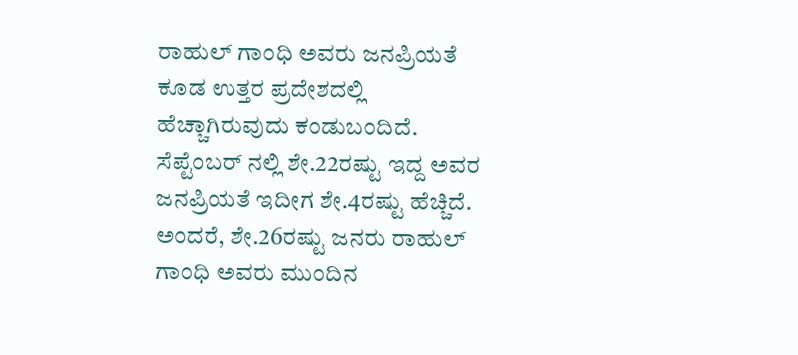ರಾಹುಲ್ ಗಾಂಧಿ ಅವರು ಜನಪ್ರಿಯತೆ ಕೂಡ ಉತ್ತರ ಪ್ರದೇಶದಲ್ಲಿ ಹೆಚ್ಚಾಗಿರುವುದು ಕಂಡುಬಂದಿದೆ. ಸೆಪ್ಟೆಂಬರ್ ನಲ್ಲಿ ಶೇ.22ರಷ್ಟು ಇದ್ದ ಅವರ ಜನಪ್ರಿಯತೆ ಇದೀಗ ಶೇ.4ರಷ್ಟು ಹೆಚ್ಚಿದೆ. ಅಂದರೆ, ಶೇ.26ರಷ್ಟು ಜನರು ರಾಹುಲ್ ಗಾಂಧಿ ಅವರು ಮುಂದಿನ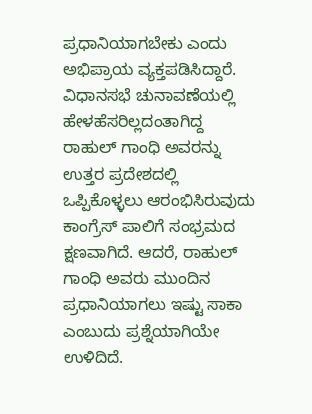ಪ್ರಧಾನಿಯಾಗಬೇಕು ಎಂದು ಅಭಿಪ್ರಾಯ ವ್ಯಕ್ತಪಡಿಸಿದ್ದಾರೆ. ವಿಧಾನಸಭೆ ಚುನಾವಣೆಯಲ್ಲಿ ಹೇಳಹೆಸರಿಲ್ಲದಂತಾಗಿದ್ದ ರಾಹುಲ್ ಗಾಂಧಿ ಅವರನ್ನು ಉತ್ತರ ಪ್ರದೇಶದಲ್ಲಿ ಒಪ್ಪಿಕೊಳ್ಳಲು ಆರಂಭಿಸಿರುವುದು ಕಾಂಗ್ರೆಸ್ ಪಾಲಿಗೆ ಸಂಭ್ರಮದ ಕ್ಷಣವಾಗಿದೆ. ಆದರೆ, ರಾಹುಲ್ ಗಾಂಧಿ ಅವರು ಮುಂದಿನ ಪ್ರಧಾನಿಯಾಗಲು ಇಷ್ಟು ಸಾಕಾ ಎಂಬುದು ಪ್ರಶ್ನೆಯಾಗಿಯೇ ಉಳಿದಿದೆ.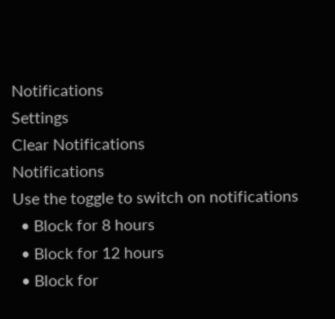Notifications
Settings
Clear Notifications
Notifications
Use the toggle to switch on notifications
  • Block for 8 hours
  • Block for 12 hours
  • Block for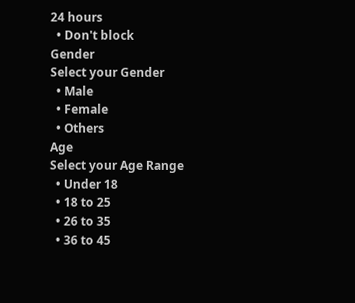24 hours
  • Don't block
Gender
Select your Gender
  • Male
  • Female
  • Others
Age
Select your Age Range
  • Under 18
  • 18 to 25
  • 26 to 35
  • 36 to 45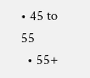• 45 to 55
  • 55+